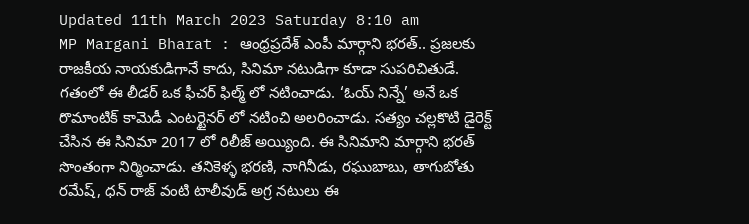Updated 11th March 2023 Saturday 8:10 am
MP Margani Bharat : ఆంధ్రప్రదేశ్ ఎంపీ మార్గాని భరత్.. ప్రజలకు రాజకీయ నాయకుడిగానే కాదు, సినిమా నటుడిగా కూడా సుపరిచితుడే. గతంలో ఈ లీడర్ ఒక ఫీచర్ ఫిల్మ్ లో నటించాడు. ‘ఓయ్ నిన్నే’ అనే ఒక రొమాంటిక్ కామెడీ ఎంటర్టైనర్ లో నటించి అలరించాడు. సత్యం చల్లకొటి డైరెక్ట్ చేసిన ఈ సినిమా 2017 లో రిలీజ్ అయ్యింది. ఈ సినిమాని మార్గాని భరత్ సొంతంగా నిర్మించాడు. తనికెళ్ళ భరణి, నాగినీడు, రఘుబాబు, తాగుబోతు రమేష్, ధన్ రాజ్ వంటి టాలీవుడ్ అగ్ర నటులు ఈ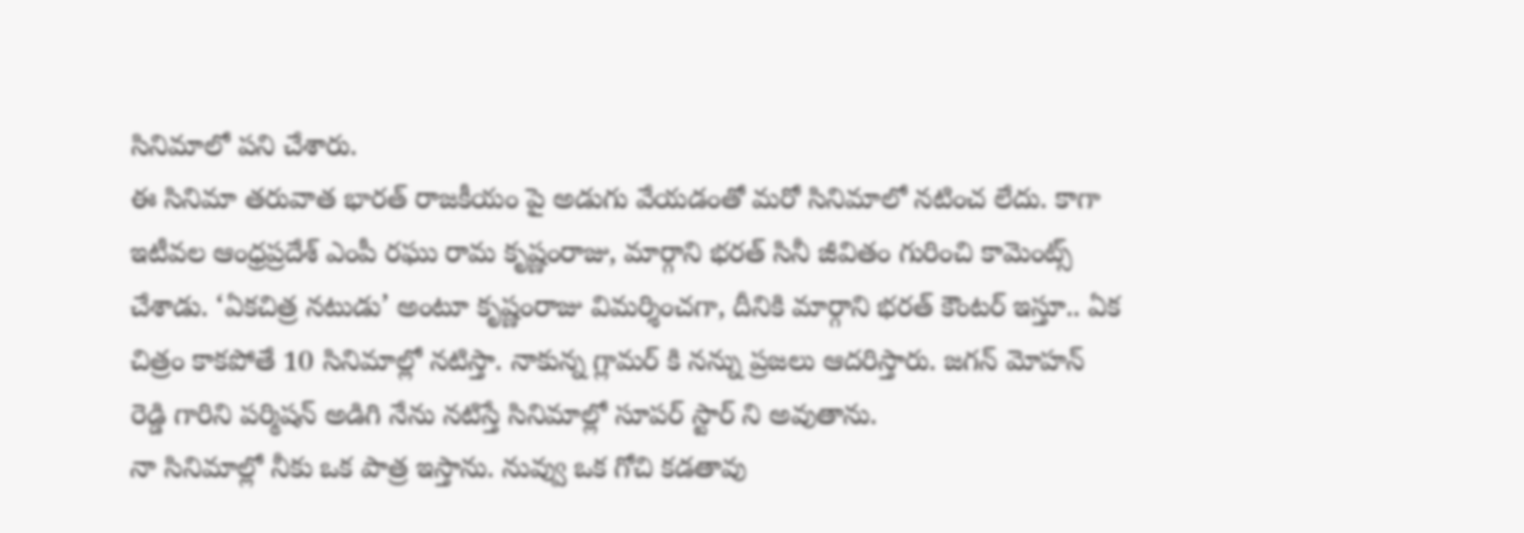సినిమాలో పని చేశారు.
ఈ సినిమా తరువాత భారత్ రాజకీయం పై అడుగు వేయడంతో మరో సినిమాలో నటించ లేదు. కాగా ఇటీవల ఆంధ్రప్రదేశ్ ఎంపీ రఘు రామ కృష్ణంరాజు, మార్గాని భరత్ సినీ జీవితం గురించి కామెంట్స్ చేశాడు. ‘ఏకచిత్ర నటుడు’ అంటూ కృష్ణంరాజు విమర్శించగా, దీనికి మార్గాని భరత్ కౌంటర్ ఇస్తూ.. ఏక చిత్రం కాకపోతే 10 సినిమాల్లో నటిస్తా. నాకున్న గ్లామర్ కి నన్ను ప్రజలు ఆదరిస్తారు. జగన్ మోహన్ రెడ్డి గారిని పర్మిషన్ అడిగి నేను నటిస్తే సినిమాల్లో సూపర్ స్టార్ ని అవుతాను.
నా సినిమాల్లో నీకు ఒక పాత్ర ఇస్తాను. నువ్వు ఒక గోచి కడతావు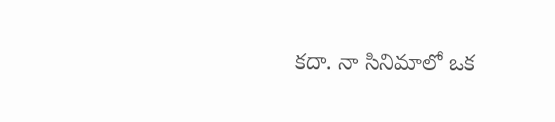కదా. నా సినిమాలో ఒక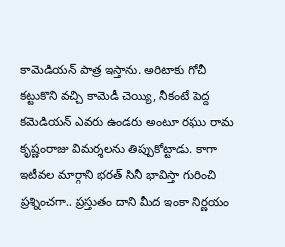కామెడియన్ పాత్ర ఇస్తాను. అరిటాకు గోచీ కట్టుకొని వచ్చి కామెడీ చెయ్యి, నీకంటే పెద్ద కమెడియన్ ఎవరు ఉండరు అంటూ రఘు రామ కృష్ణంరాజు విమర్శలను తిప్పుకోట్టాడు. కాగా ఇటీవల మార్గాని భరత్ సినీ భావిస్తా గురించి ప్రశ్నించగా.. ప్రస్తుతం దాని మీద ఇంకా నిర్ణయం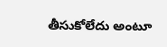తీసుకోలేదు అంటూ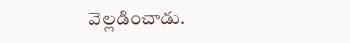వెల్లడించాడు.